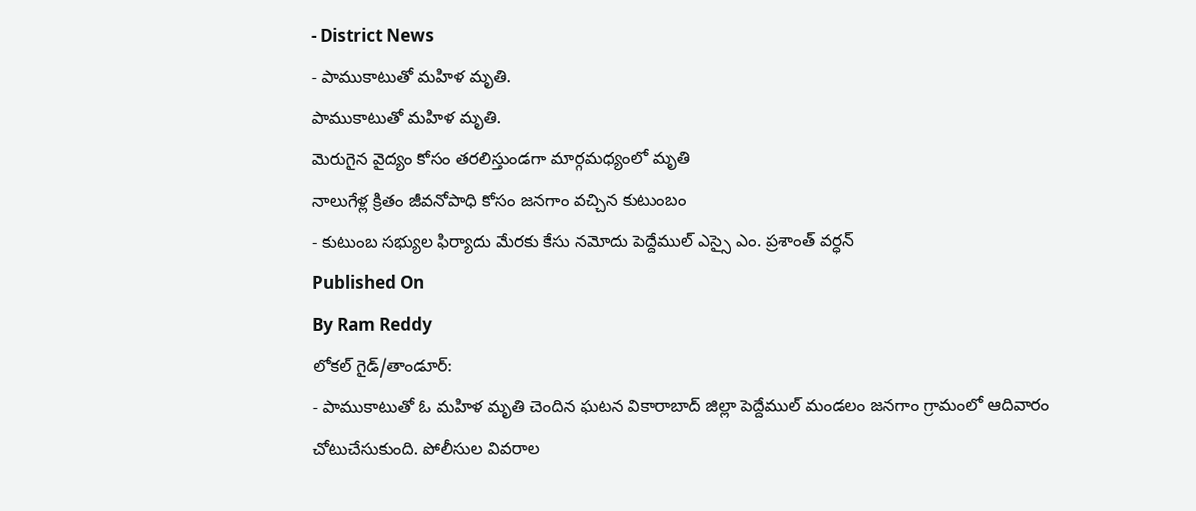- District News
- పాముకాటుతో మహిళ మృతి.
పాముకాటుతో మహిళ మృతి.
మెరుగైన వైద్యం కోసం తరలిస్తుండగా మార్గమధ్యంలో మృతి
నాలుగేళ్ల క్రితం జీవనోపాధి కోసం జనగాం వచ్చిన కుటుంబం
- కుటుంబ సభ్యుల ఫిర్యాదు మేరకు కేసు నమోదు పెద్దేముల్ ఎస్సై ఎం. ప్రశాంత్ వర్ధన్
Published On
By Ram Reddy
లోకల్ గైడ్/తాండూర్:
- పాముకాటుతో ఓ మహిళ మృతి చెందిన ఘటన వికారాబాద్ జిల్లా పెద్దేముల్ మండలం జనగాం గ్రామంలో ఆదివారం చోటుచేసుకుంది. పోలీసుల వివరాల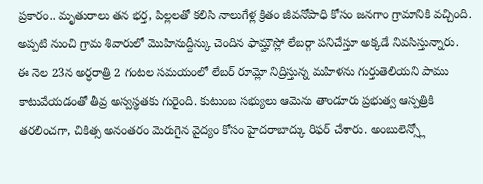ప్రకారం.. మృతురాలు తన భర్త, పిల్లలతో కలిసి నాలుగేళ్ల క్రితం జీవనోపాధి కోసం జనగాం గ్రామానికి వచ్చింది. అప్పటి నుంచి గ్రామ శివారులో మొహినుద్దీన్కు చెందిన ఫామ్హౌస్లో లేబర్గా పనిచేస్తూ అక్కడే నివసిస్తున్నారు.
ఈ నెల 23న అర్ధరాత్రి 2 గంటల సమయంలో లేబర్ రూమ్లో నిద్రిస్తున్న మహిళను గుర్తుతెలియని పాము కాటువేయడంతో తీవ్ర అస్వస్థతకు గురైంది. కుటుంబ సభ్యులు ఆమెను తాండూరు ప్రభుత్వ ఆస్పత్రికి తరలించగా, చికిత్స అనంతరం మెరుగైన వైద్యం కోసం హైదరాబాద్కు రిఫర్ చేశారు. అంబులెన్స్లో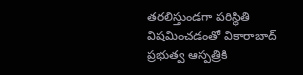తరలిస్తుండగా పరిస్థితి విషమించడంతో వికారాబాద్ ప్రభుత్వ ఆస్పత్రికి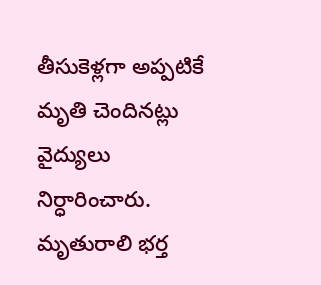తీసుకెళ్లగా అప్పటికే మృతి చెందినట్లు వైద్యులు నిర్ధారించారు.
మృతురాలి భర్త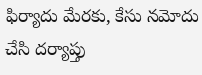ఫిర్యాదు మేరకు, కేసు నమోదు చేసి దర్యాప్తు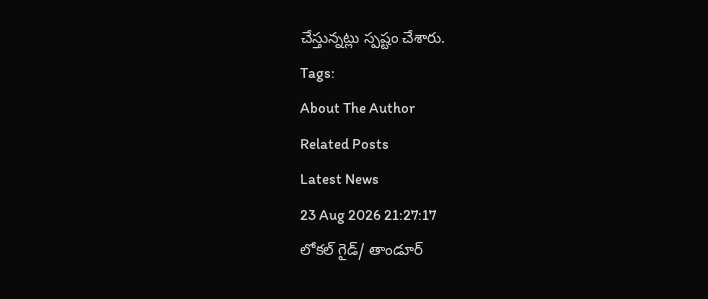చేస్తున్నట్లు స్పష్టం చేశారు.
Tags:
About The Author
Related Posts
Latest News
23 Aug 2026 21:27:17
లోకల్ గైడ్/ తాండూర్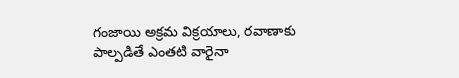గంజాయి అక్రమ విక్రయాలు, రవాణాకు పాల్పడితే ఎంతటి వారైనా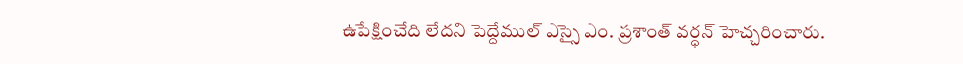ఉపేక్షించేది లేదని పెద్దేముల్ ఎస్సై ఎం. ప్రశాంత్ వర్ధన్ హెచ్చరించారు.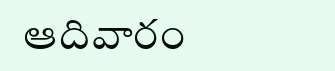ఆదివారం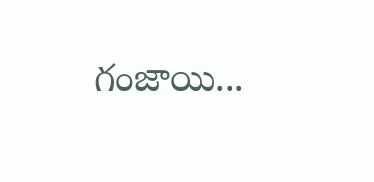గంజాయి...